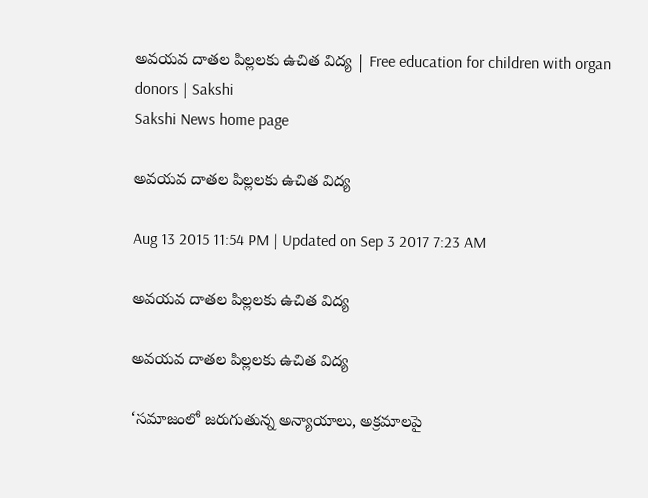అవయవ దాతల పిల్లలకు ఉచిత విద్య | Free education for children with organ donors | Sakshi
Sakshi News home page

అవయవ దాతల పిల్లలకు ఉచిత విద్య

Aug 13 2015 11:54 PM | Updated on Sep 3 2017 7:23 AM

అవయవ దాతల పిల్లలకు ఉచిత విద్య

అవయవ దాతల పిల్లలకు ఉచిత విద్య

‘సమాజంలో జరుగుతున్న అన్యాయాలు, అక్రమాలపై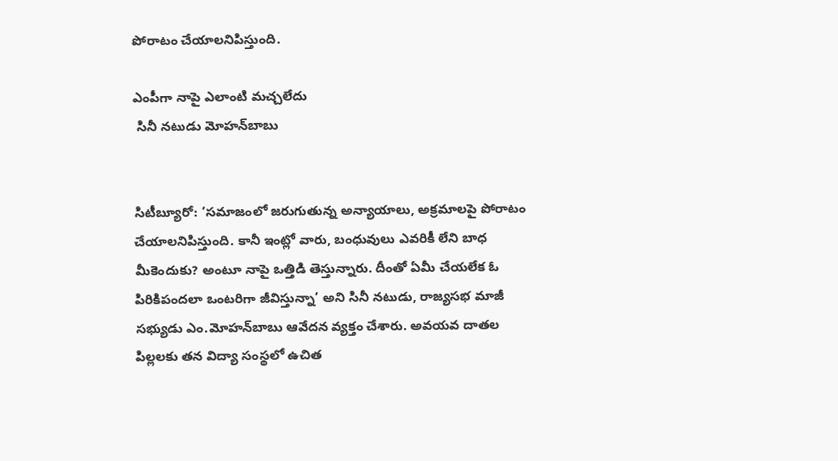పోరాటం చేయాలనిపిస్తుంది.

ఎంపీగా నాపై ఎలాంటి మచ్చలేదు
 సినీ నటుడు మోహన్‌బాబు


సిటీబ్యూరో: ‘సమాజంలో జరుగుతున్న అన్యాయాలు, అక్రమాలపై పోరాటం చేయాలనిపిస్తుంది. కానీ ఇంట్లో వారు, బంధువులు ఎవరికీ లేని బాధ మీకెందుకు? అంటూ నాపై ఒత్తిడి తెస్తున్నారు. దీంతో ఏమీ చేయలేక ఓ పిరికిపందలా ఒంటరిగా జీవిస్తున్నా’ అని సినీ నటుడు, రాజ్యసభ మాజీ సభ్యుడు ఎం.మోహన్‌బాబు ఆవేదన వ్యక్తం చేశారు. అవయవ దాతల పిల్లలకు తన విద్యా సంస్థలో ఉచిత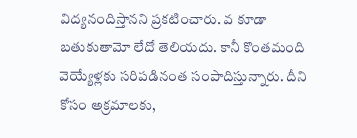విద్యనందిస్తానని ప్రకటించారు. వ కూడా బతుకుతామో లేదో తెలియదు. కానీ కొంతమంది వెయ్యేళ్లకు సరిపడినంత సంపాదిస్తున్నారు. దీని కోసం అక్రమాలకు,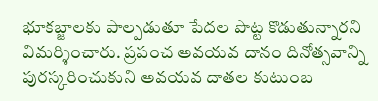భూకబ్జాలకు పాల్పడుతూ పేదల పొట్ట కొడుతున్నారని విమర్శించారు. ప్రపంచ అవయవ దానం దినోత్సవాన్ని పురస్కరించుకుని అవయవ దాతల కుటుంబ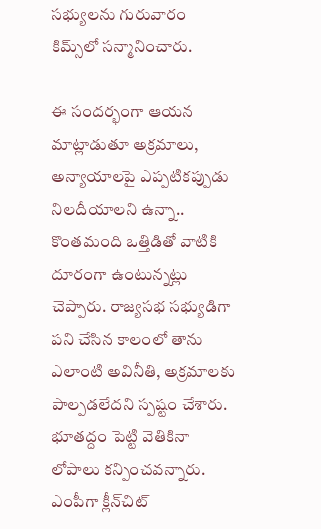సభ్యులను గురువారం కిమ్స్‌లో సన్మానించారు.

ఈ సందర్భంగా ఆయన మాట్లాడుతూ అక్రమాలు, అన్యాయాలపై ఎప్పటికప్పుడు నిలదీయాలని ఉన్నా.. కొంతమంది ఒత్తిడితో వాటికి దూరంగా ఉంటున్నట్లు చెప్పారు. రాజ్యసభ సభ్యుడిగా పని చేసిన కాలంలో తాను ఎలాంటి అవినీతి, అక్రమాలకు పాల్పడలేదని స్పష్టం చేశారు. భూతద్దం పెట్టి వెతికినా లోపాలు కన్పించవన్నారు. ఎంపీగా క్లీన్‌చిట్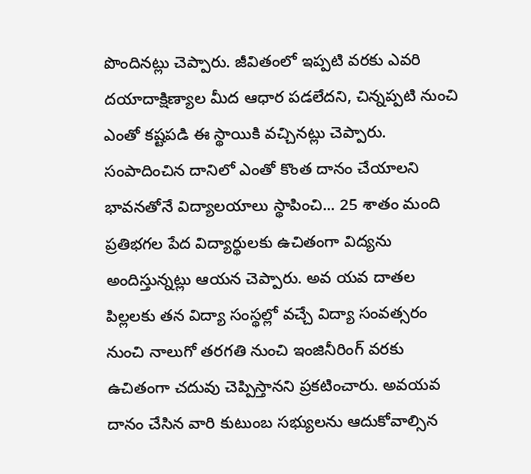పొందినట్లు చెప్పారు. జీవితంలో ఇప్పటి వరకు ఎవరి దయాదాక్షిణ్యాల మీద ఆధార పడలేదని, చిన్నప్పటి నుంచి ఎంతో కష్టపడి ఈ స్థాయికి వచ్చినట్లు చెప్పారు. సంపాదించిన దానిలో ఎంతో కొంత దానం చేయాలని భావనతోనే విద్యాలయాలు స్థాపించి... 25 శాతం మంది ప్రతిభగల పేద విద్యార్థులకు ఉచితంగా విద్యను అందిస్తున్నట్లు ఆయన చెప్పారు. అవ యవ దాతల పిల్లలకు తన విద్యా సంస్థల్లో వచ్చే విద్యా సంవత్సరం నుంచి నాలుగో తరగతి నుంచి ఇంజినీరింగ్ వరకు ఉచితంగా చదువు చెప్పిస్తానని ప్రకటించారు. అవయవ దానం చేసిన వారి కుటుంబ సభ్యులను ఆదుకోవాల్సిన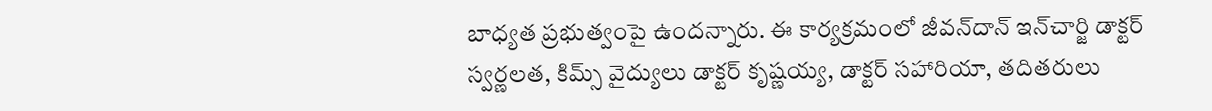బాధ్యత ప్రభుత్వంపై ఉందన్నారు. ఈ కార్యక్రమంలో జీవన్‌దాన్ ఇన్‌చార్జి డాక్టర్ స్వర్ణలత, కిమ్స్ వైద్యులు డాక్టర్ కృష్ణయ్య, డాక్టర్ సహారియా, తదితరులు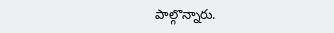పాల్గొన్నారు.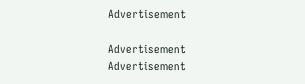Advertisement

Advertisement
Advertisement